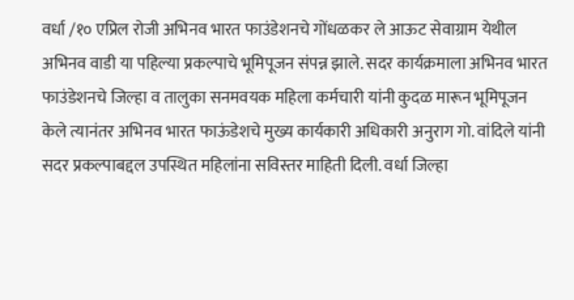वर्धा /१० एप्रिल रोजी अभिनव भारत फाउंडेशनचे गोंधळकर ले आऊट सेवाग्राम येथील अभिनव वाडी या पहिल्या प्रकल्पाचे भूमिपूजन संपन्न झाले. सदर कार्यक्रमाला अभिनव भारत फाउंडेशनचे जिल्हा व तालुका सनमवयक महिला कर्मचारी यांनी कुदळ मारून भूमिपूजन केले त्यानंतर अभिनव भारत फाऊंडेशचे मुख्य कार्यकारी अधिकारी अनुराग गो. वांदिले यांनी सदर प्रकल्पाबद्दल उपस्थित महिलांना सविस्तर माहिती दिली. वर्धा जिल्हा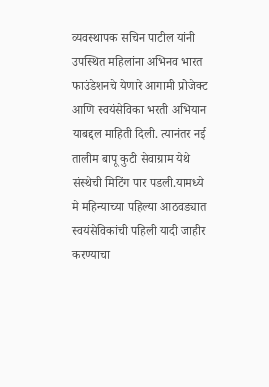व्यवस्थापक सचिन पाटील यांनी उपस्थित महिलांना अभिनव भारत फाउंडेशनचे येणारे आगामी प्रोजेक्ट आणि स्वयंसेविका भरती अभियान याबद्दल माहिती दिली. त्यानंतर नई तालीम बापू कुटी सेवाग्राम येथे संस्थेची मिटिंग पार पडली.यामध्ये मे महिन्याच्या पहिल्या आठवड्यात स्वयंसेविकांची पहिली यादी जाहीर करण्याचा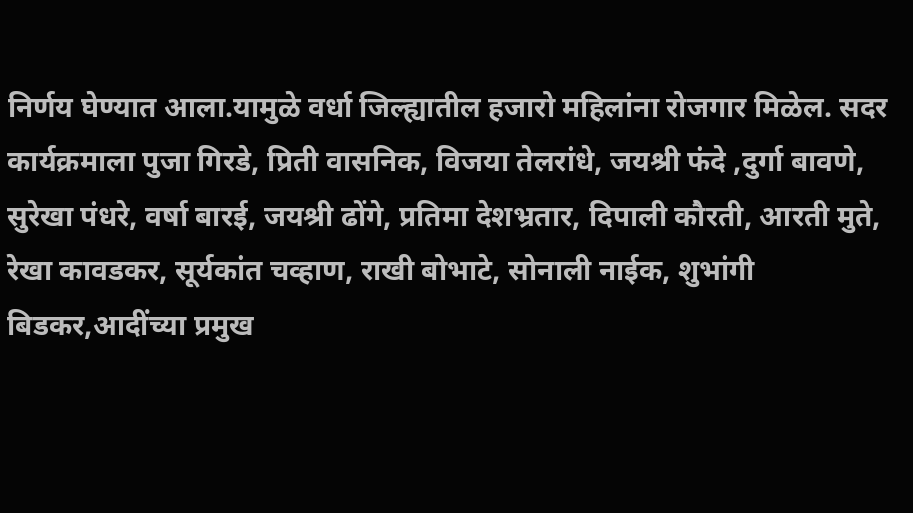निर्णय घेण्यात आला.यामुळे वर्धा जिल्ह्यातील हजारो महिलांना रोजगार मिळेल. सदर कार्यक्रमाला पुजा गिरडे, प्रिती वासनिक, विजया तेलरांधे, जयश्री फंदे ,दुर्गा बावणे, सुरेखा पंधरे, वर्षा बारई, जयश्री ढोंगे, प्रतिमा देशभ्रतार, दिपाली कौरती, आरती मुते, रेखा कावडकर, सूर्यकांत चव्हाण, राखी बोभाटे, सोनाली नाईक, शुभांगी बिडकर,आदींच्या प्रमुख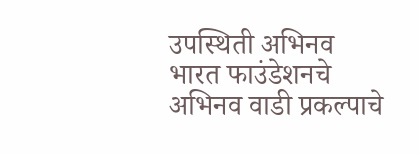उपस्थिती अभिनव भारत फाउंडेशनचे अभिनव वाडी प्रकल्पाचे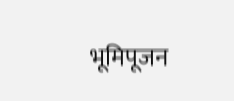भूमिपूजन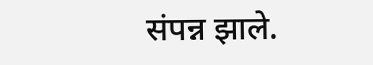संपन्न झाले.